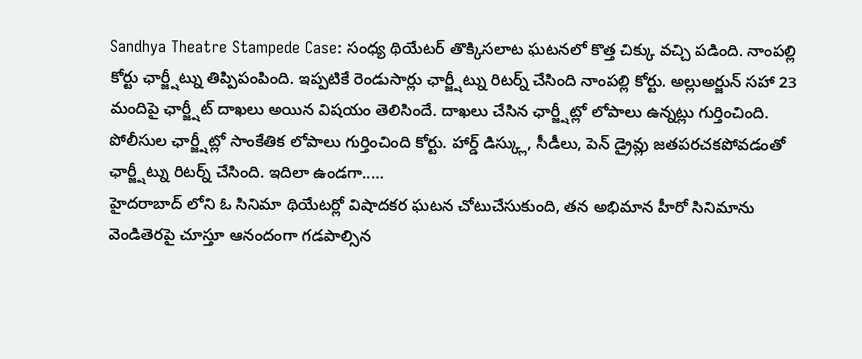Sandhya Theatre Stampede Case: సంధ్య థియేటర్ తొక్కిసలాట ఘటనలో కొత్త చిక్కు వచ్చి పడింది. నాంపల్లి కోర్టు ఛార్జ్షీట్ను తిప్పిపంపింది. ఇప్పటికే రెండుసార్లు ఛార్జ్షీట్ను రిటర్న్ చేసింది నాంపల్లి కోర్టు. అల్లుఅర్జున్ సహా 23 మందిపై ఛార్జ్షీట్ దాఖలు అయిన విషయం తెలిసిందే. దాఖలు చేసిన ఛార్జ్షీట్లో లోపాలు ఉన్నట్లు గుర్తించింది. పోలీసుల ఛార్జ్షీట్లో సాంకేతిక లోపాలు గుర్తించింది కోర్టు. హార్డ్ డిస్క్లు, సీడీలు, పెన్ డ్రైవ్లు జతపరచకపోవడంతో ఛార్జ్షీట్ను రిటర్న్ చేసింది. ఇదిలా ఉండగా..…
హైదరాబాద్ లోని ఓ సినిమా థియేటర్లో విషాదకర ఘటన చోటుచేసుకుంది, తన అభిమాన హీరో సినిమాను వెండితెరపై చూస్తూ ఆనందంగా గడపాల్సిన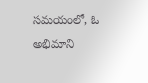సమయంలో, ఓ అభిమాని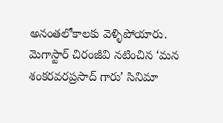అనంతలోకాలకు వెళ్ళిపోయారు. మెగాస్టార్ చిరంజీవి నటించిన ‘మన శంకరవరప్రసాద్ గారు’ సినిమా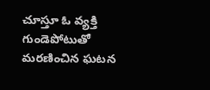చూస్తూ ఓ వ్యక్తి గుండెపోటుతో మరణించిన ఘటన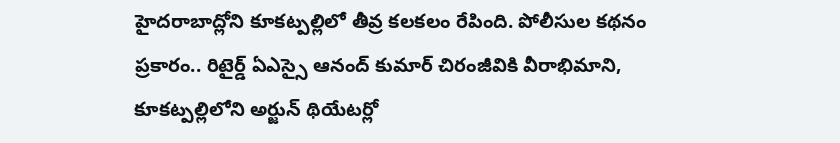హైదరాబాద్లోని కూకట్పల్లిలో తీవ్ర కలకలం రేపింది. పోలీసుల కథనం ప్రకారం.. రిటైర్డ్ ఏఎస్సై ఆనంద్ కుమార్ చిరంజీవికి వీరాభిమాని, కూకట్పల్లిలోని అర్జున్ థియేటర్లో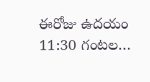ఈరోజు ఉదయం 11:30 గంటల…